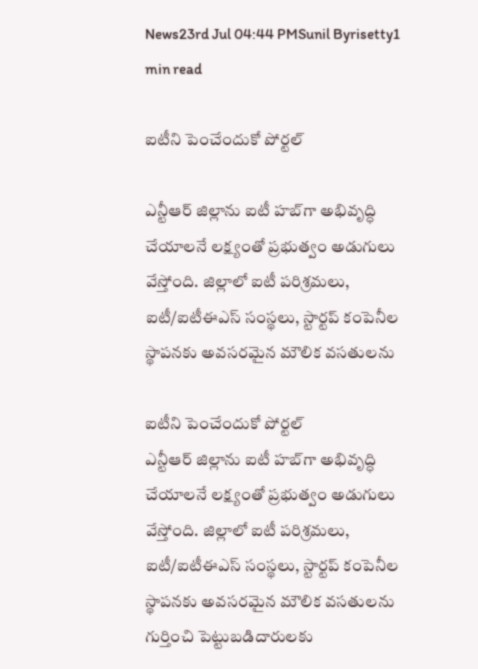News23rd Jul 04:44 PMSunil Byrisetty1 min read

ఐటీని పెంచేందుకో పోర్టల్

ఎన్టీఆర్ జిల్లాను ఐటీ హబ్‌గా అభివృద్ధి చేయాలనే లక్ష్యంతో ప్రభుత్వం అడుగులు వేస్తోంది. జిల్లాలో ఐటీ పరిశ్రమలు, ఐటీ/ఐటీఈఎస్ సంస్థలు, స్టార్టప్ కంపెనీల స్థాపనకు అవసరమైన మౌలిక వసతులను

ఐటీని పెంచేందుకో పోర్టల్
ఎన్టీఆర్ జిల్లాను ఐటీ హబ్‌గా అభివృద్ధి చేయాలనే లక్ష్యంతో ప్రభుత్వం అడుగులు వేస్తోంది. జిల్లాలో ఐటీ పరిశ్రమలు, ఐటీ/ఐటీఈఎస్ సంస్థలు, స్టార్టప్ కంపెనీల స్థాపనకు అవసరమైన మౌలిక వసతులను గుర్తించి పెట్టుబడిదారులకు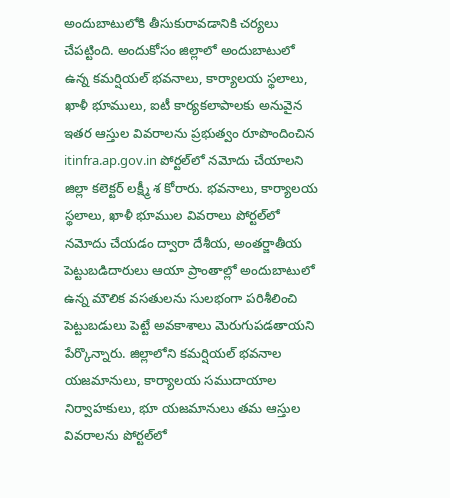అందుబాటులోకి తీసుకురావడానికి చర్యలు చేపట్టింది. అందుకోసం జిల్లాలో అందుబాటులో ఉన్న కమర్షియల్ భవనాలు, కార్యాలయ స్థలాలు, ఖాళీ భూములు, ఐటీ కార్యకలాపాలకు అనువైన ఇతర ఆస్తుల వివరాలను ప్రభుత్వం రూపొందించిన itinfra.ap.gov.in పోర్టల్‌లో నమోదు చేయాలని జిల్లా కలెక్టర్ లక్ష్మీ శ కోరారు. భవనాలు, కార్యాలయ స్థలాలు, ఖాళీ భూముల వివరాలు పోర్టల్‌లో నమోదు చేయడం ద్వారా దేశీయ, అంతర్జాతీయ పెట్టుబడిదారులు ఆయా ప్రాంతాల్లో అందుబాటులో ఉన్న మౌలిక వసతులను సులభంగా పరిశీలించి పెట్టుబడులు పెట్టే అవకాశాలు మెరుగుపడతాయని పేర్కొన్నారు. జిల్లాలోని కమర్షియల్ భవనాల యజమానులు, కార్యాలయ సముదాయాల నిర్వాహకులు, భూ యజమానులు తమ ఆస్తుల వివరాలను పోర్టల్‌లో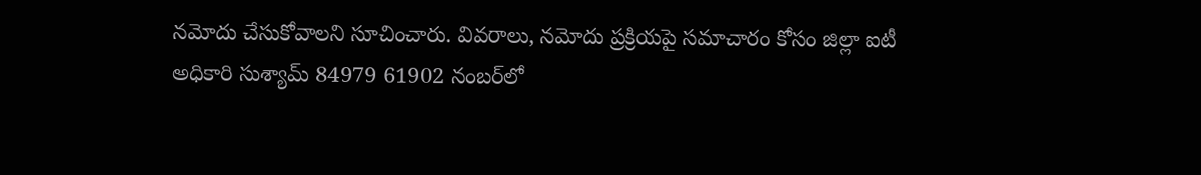నమోదు చేసుకోవాలని సూచించారు. వివరాలు, నమోదు ప్రక్రియపై సమాచారం కోసం జిల్లా ఐటీ అధికారి సుశ్యామ్ 84979 61902 నంబర్‌లో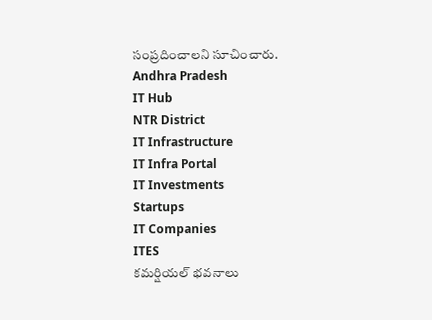సంప్రదించాలని సూచించారు.
Andhra Pradesh
IT Hub
NTR District
IT Infrastructure
IT Infra Portal
IT Investments
Startups
IT Companies
ITES
కమర్షియల్ భవనాలు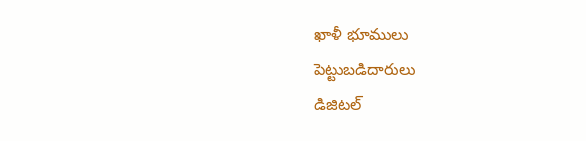ఖాళీ భూములు
పెట్టుబడిదారులు
డిజిటల్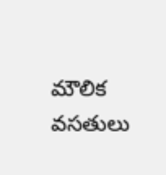మౌలిక వసతులు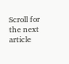Scroll for the next article